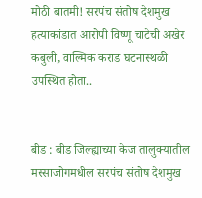मोठी बातमी! सरपंच संतोष देशमुख हत्याकांडात आरोपी विष्णू चाटेची अखेर कबुली, वाल्मिक कराड घटनास्थळी उपस्थित होता..


बीड : बीड जिल्ह्याच्या केज तालुक्यातील मस्साजोगमधील सरपंच संतोष देशमुख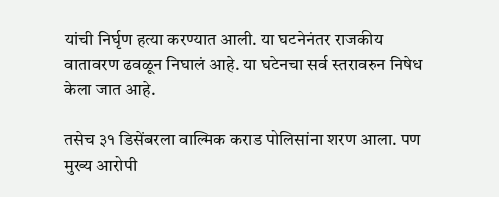यांची निर्घृण हत्या करण्यात आली. या घटनेनंतर राजकीय वातावरण ढवळून निघालं आहे. या घटेनचा सर्व स्तरावरुन निषेध केला जात आहे.

तसेच ३१ डिसेंबरला वाल्मिक कराड पोलिसांना शरण आला. पण मुख्य आरोपी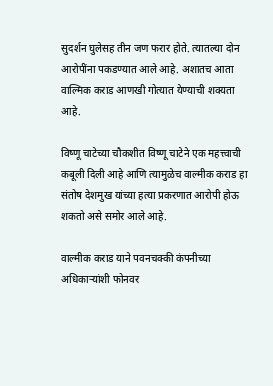सुदर्शन घुलेसह तीन जण फरार होते. त्यातल्या दोन आरोपींना पकडण्यात आले आहे. अशातच आता वाल्मिक कराड आणखी गोत्यात येण्याची शक्यता आहे.

विष्णू चाटेच्या चौकशीत विष्णू चाटेने एक महत्त्वाची कबूली दिली आहे आणि त्यामुळेच वाल्मीक कराड हा संतोष देशमुख यांच्या हत्या प्रकरणात आरोपी होऊ शकतो असे समोर आले आहे.

वाल्मीक कराड याने पवनचक्की कंपनीच्या अधिकाऱ्यांशी फोनवर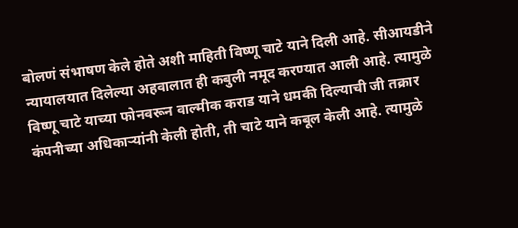बोलणं संभाषण केले होते अशी माहिती विष्णू चाटे याने दिली आहे. सीआयडीने न्यायालयात दिलेल्या अहवालात ही कबुली नमूद करण्यात आली आहे. त्यामुळे विष्णू चाटे याच्या फोनवरून वाल्मीक कराड याने धमकी दिल्याची जी तक्रार कंपनीच्या अधिकाऱ्यांनी केली होती, ती चाटे याने कबूल केली आहे. त्यामुळे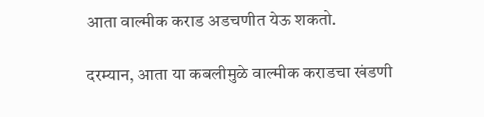आता वाल्मीक कराड अडचणीत येऊ शकतो.

दरम्यान, आता या कबलीमुळे वाल्मीक कराडचा खंडणी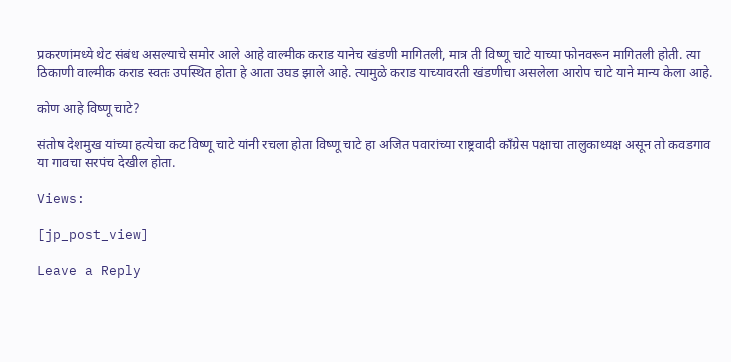प्रकरणांमध्ये थेट संबंध असल्याचे समोर आले आहे वाल्मीक कराड यानेच खंडणी मागितली, मात्र ती विष्णू चाटे याच्या फोनवरून मागितली होती. त्या ठिकाणी वाल्मीक कराड स्वतः उपस्थित होता हे आता उघड झाले आहे. त्यामुळे कराड याच्यावरती खंडणीचा असलेला आरोप चाटे याने मान्य केला आहे.

कोण आहे विष्णू चाटे?

संतोष देशमुख यांच्या हत्येचा कट विष्णू चाटे यांनी रचला होता विष्णू चाटे हा अजित पवारांच्या राष्ट्रवादी काँग्रेस पक्षाचा तालुकाध्यक्ष असून तो कवडगाव या गावचा सरपंच देखील होता.

Views:

[jp_post_view]

Leave a Reply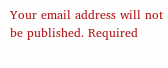Your email address will not be published. Required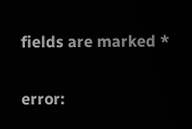fields are marked *

error: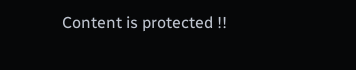Content is protected !!